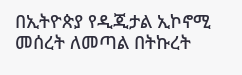በኢትዮጵያ የዲጂታል ኢኮኖሚ መሰረት ለመጣል በትኩረት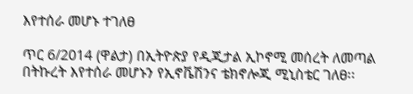እየተሰራ መሆኑ ተገለፀ

ጥር 6/2014 (ዋልታ) በኢትዮጵያ የዲጂታል ኢኮኖሚ መሰረት ለመጣል በትኩረት እየተሰራ መሆኑን የኢኖቬሽንና ቴክኖሎጂ ሚኒስቴር ገለፀ፡፡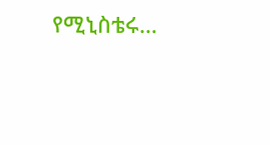የሚኒስቴሩ…